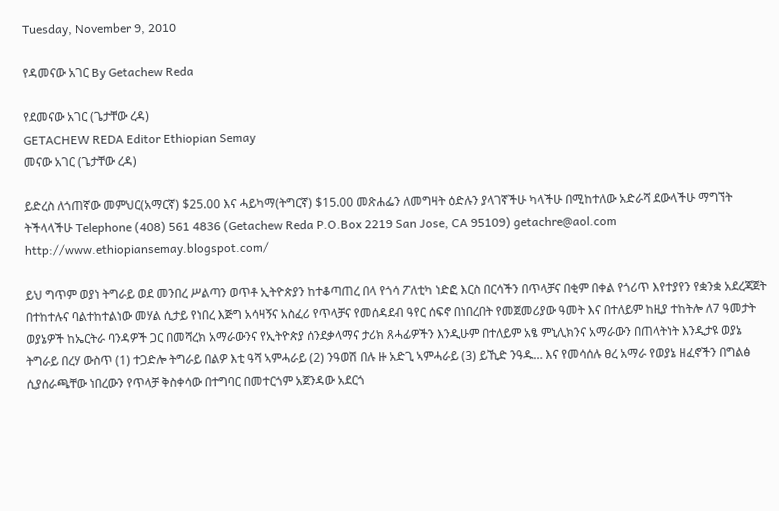Tuesday, November 9, 2010

የዳመናው አገር By Getachew Reda

የደመናው አገር (ጌታቸው ረዳ)
GETACHEW REDA Editor Ethiopian Semay
መናው አገር (ጌታቸው ረዳ)

ይድረስ ለጎጠኛው መምህር(አማርኛ) $25.00 እና ሓይካማ(ትግርኛ) $15.00 መጽሐፌን ለመግዛት ዕድሉን ያላገኛችሁ ካላችሁ በሚከተለው አድራሻ ደውላችሁ ማግኘት ትችላላችሁ Telephone (408) 561 4836 (Getachew Reda P.O.Box 2219 San Jose, CA 95109) getachre@aol.com http://www.ethiopiansemay.blogspot.com/

ይህ ግጥም ወያነ ትግራይ ወደ መንበረ ሥልጣን ወጥቶ ኢትዮጵያን ከተቆጣጠረ በላ የጎሳ ፖለቲካ ነድፎ እርስ በርሳችን በጥላቻና በቂም በቀል የጎሪጥ እየተያየን የቋንቋ አደረጃጀት በተከተሉና ባልተከተልነው መሃል ሲታይ የነበረ እጅግ አሳዛኝና አስፈሪ የጥላቻና የመሰዳደብ ዓየር ሰፍኖ በነበረበት የመጀመሪያው ዓመት እና በተለይም ከዚያ ተከትሎ ለ7 ዓመታት ወያኔዎች ከኤርትራ ባንዳዎች ጋር በመሻረክ አማራውንና የኢትዮጵያ ሰንደቃላማና ታሪክ ጸሓፊዎችን እንዲሁም በተለይም አፄ ምኒሊክንና አማራውን በጠላትነት እንዲታዩ ወያኔ ትግራይ በረሃ ውስጥ (1) ተጋድሎ ትግራይ በልዎ እቲ ዓሻ ኣምሓራይ (2) ንዓወሽ በሉ ዙ አድጊ ኣምሓራይ (3) ይኺድ ንዓዱ… እና የመሳሰሉ ፀረ አማራ የወያኔ ዘፈኖችን በግልፅ ሲያሰራጫቸው ነበረውን የጥላቻ ቅስቀሳው በተግባር በመተርጎም አጀንዳው አደርጎ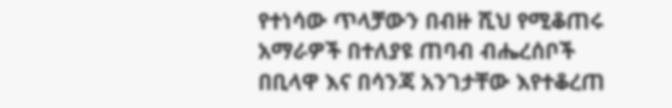የተነሳው ጥላቻውን በብዙ ሺህ የሚቆጠሩ አማራዎች በተለያዩ ጠባብ ብሔረሰቦች በቢላዋ እና በሳንጃ አንገታቸው እየተቆረጠ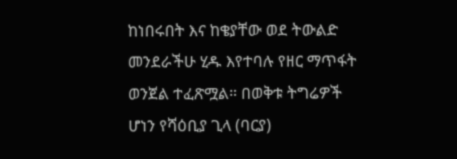ከነበሩበት እና ከቄያቸው ወደ ትውልድ መንደራችሁ ሂዱ እየተባሉ የዘር ማጥፋት ወንጀል ተፈጽሟል። በወቅቱ ትግሬዎች ሆነን የሻዕቢያ ጊላ (ባርያ)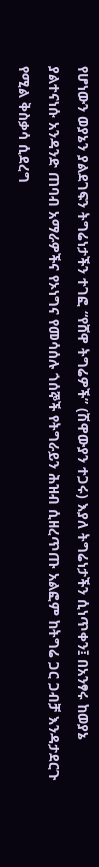የሆነውን ወያኔን ያልደገፍን ትግሬነታችን ተገፎ “የሸዋ ትግሬዎች” (ሽዋውያን ተጋሩ) እያለ ትግሬነታችን ሲነጥቀን፤ በአንፃሩ ከወያኔ ያልተናነሱ አንዳንድ ጠባብ አማራዎችና የኦነግና የመሳሰሉ ጎሰኞች የትግራይን ሕዝብ ሲዘረጥጡ አልፎም ከትግሬ ጋር ጋብቻ እንዳታደርጉ የሚል ቅስቃሳ ሲደረግ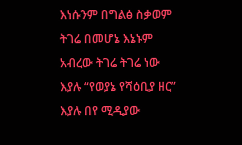እነሱንም በግልፅ ስቃወም ትገሬ በመሆኔ እኔኑም አብረው ትገሬ ትገሬ ነው እያሉ “የወያኔ የሻዕቢያ ዘር” እያሉ በየ ሚዲያው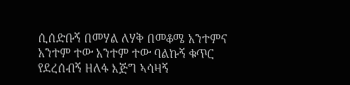ሲሰድቡኝ በመሃል ለሃቅ በመቆሜ አንተምና አንተም ተው አንተም ተው ባልኩኝ ቁጥር የደረሰብኝ ዘለፋ እጅግ ኣሳዛኝ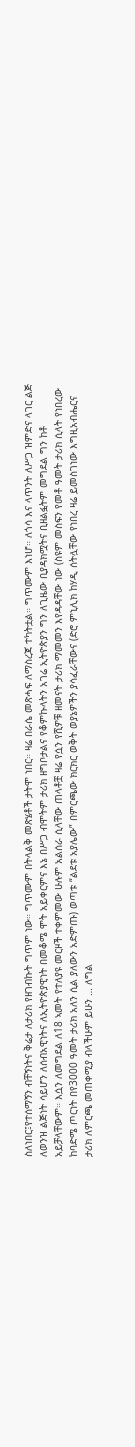ስለነበር፤የተሰማኝን ብቸኝነትና ቅሬታ ለታሪክ የዘገብኩት ግጥም ነው። ግጥሙም በትላልቅ መጽሄቶች ታትሞ ነበር። ዛሬ በራሴ መጽሓፍ ለማስረጃ ተካትቷል። ግጥሙም እነሆ። ለጎሳ እና ላጥንት ለሥጋ ዝምድና ላገር ልጅ ለወንዝ ልጅነት ሳይሆን ለሰብአዊነትና ለኢትዮጵያዊነት በመቆሜ ሞት አይቀርምና እኔ በሥጋ ብሞትም ታሪክ ዘግቦታልና የቆምኩላትን አገሬ ኢትዮጵያን ግን ለጊዜው ቢያዳክሟትና ቢዘልፏትም መግደል ግን ከቶ አይቻላቸውም። እሷን ለመግደል ለ18 ኣመት የተለያዩ መርዞች ተቀምመው ሁሉም አልሰራ ሲላቸው ጠላቶቿ ዛሬ የሷን የሺዎቹ ዘመናት ታሪክ ማመመን እየዳዳቸው ነው (ስዩም መስፍን የመቶ ዓመት ታሪክ ሲላት የነበረው ከባድሜ ጦርነት በየ3000 ዓመት ታሪክ አለን ሲል ያለውን አድምጡ) ወጣቱ “ልደቱ አያሌው” በምርጫው ክርክር ወቅት ወያኔዎችን ያሳፈራቸውና (ድሮ ምኒሊክ ከሃዲ ሰትሏቸው የነበረ ዛሬ ይመስገነው እግዚአብሔርና ታሪክ ለምርጫ መጠቀሚያ ብላችሁም ይሁን … ለግል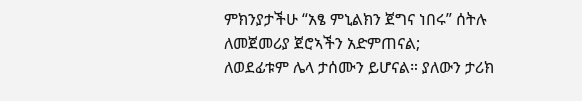ምክንያታችሁ “አፄ ምኒልክን ጀግና ነበሩ” ሰትሉ ለመጀመሪያ ጀሮኣችን አድምጠናል;
ለወደፊቱም ሌላ ታሰሙን ይሆናል። ያለውን ታሪክ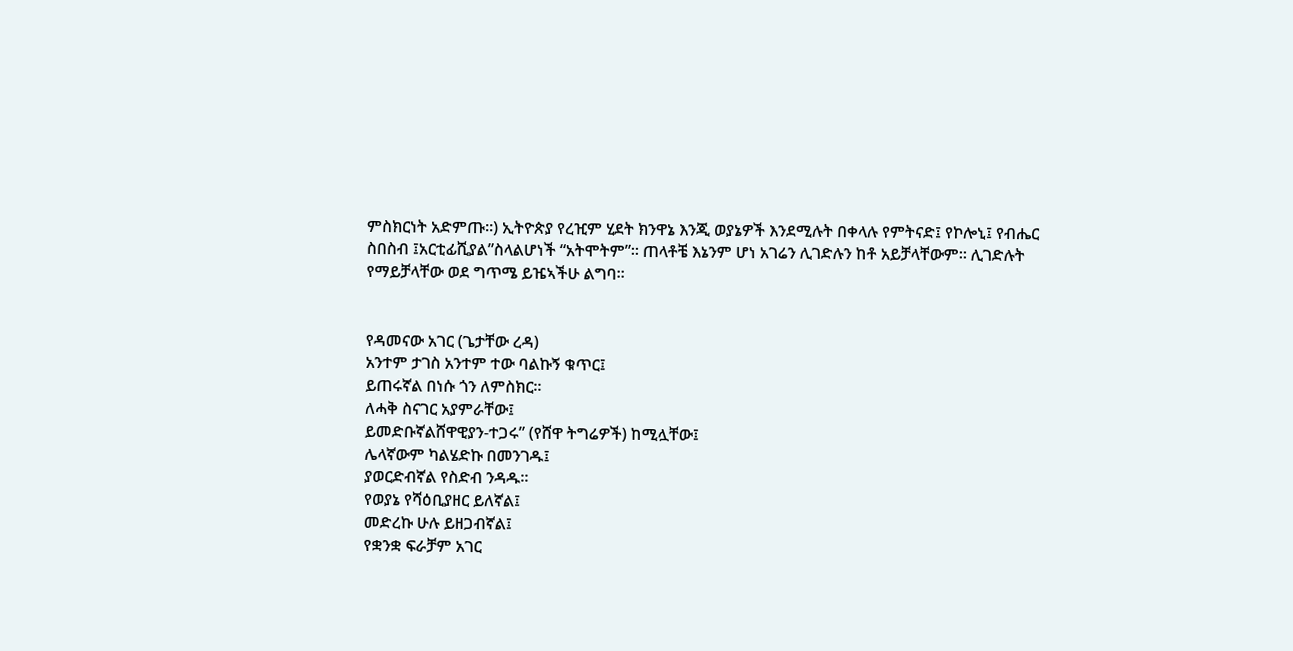ምስክርነት አድምጡ።) ኢትዮጵያ የረዢም ሂደት ክንዋኔ እንጂ ወያኔዎች እንደሚሉት በቀላሉ የምትናድ፤ የኮሎኒ፤ የብሔር ስበስብ ፤አርቲፊሺያል”ስላልሆነች “አትሞትም”። ጠላቶቼ እኔንም ሆነ አገሬን ሊገድሉን ከቶ አይቻላቸውም። ሊገድሉት የማይቻላቸው ወደ ግጥሜ ይዤኣችሁ ልግባ።


የዳመናው አገር (ጌታቸው ረዳ)
አንተም ታገስ አንተም ተው ባልኩኝ ቁጥር፤
ይጠሩኛል በነሱ ጎን ለምስክር።
ለሓቅ ስናገር አያምራቸው፤
ይመድቡኛልሸዋዊያን-ተጋሩ” (የሸዋ ትግሬዎች) ከሚሏቸው፤
ሌላኛውም ካልሄድኩ በመንገዱ፤
ያወርድብኛል የስድብ ንዳዱ።
የወያኔ የሻዕቢያዘር ይለኛል፤
መድረኩ ሁሉ ይዘጋብኛል፤
የቋንቋ ፍራቻም አገር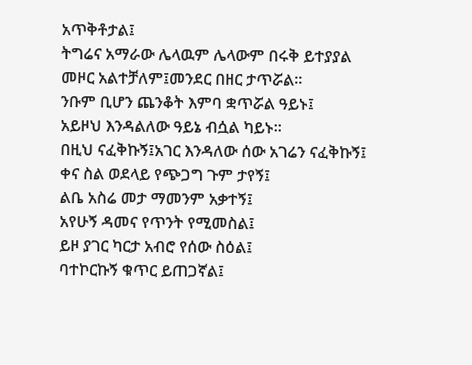አጥቅቶታል፤
ትግሬና አማራው ሌላዉም ሌላውም በሩቅ ይተያያል
መዞር አልተቻለም፤መንደር በዘር ታጥሯል።
ንቡም ቢሆን ጨንቆት እምባ ቋጥሯል ዓይኑ፤
አይዞህ እንዳልለው ዓይኔ ብሷል ካይኑ።
በዚህ ናፈቅኩኝ፤አገር እንዳለው ሰው አገሬን ናፈቅኩኝ፤
ቀና ስል ወደላይ የጭጋግ ጉም ታየኝ፤
ልቤ አስሬ መታ ማመንም አቃተኝ፤
አየሁኝ ዳመና የጥንት የሚመስል፤
ይዞ ያገር ካርታ አብሮ የሰው ስዕል፤
ባተኮርኩኝ ቁጥር ይጠጋኛል፤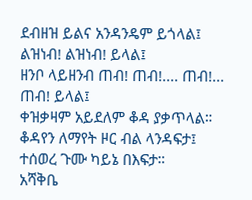ደብዘዝ ይልና አንዳንዴም ይጎላል፤
ልዝነብ! ልዝነብ! ይላል፤
ዘንቦ ላይዘንብ ጠብ! ጠብ!.... ጠብ!... ጠብ! ይላል፤
ቀዝቃዛም አይደለም ቆዳ ያቃጥላል።
ቆዳየን ለማየት ዞር ብል ላንዳፍታ፤
ተሰወረ ጉሙ ካይኔ በእፍታ።
አሻቅቤ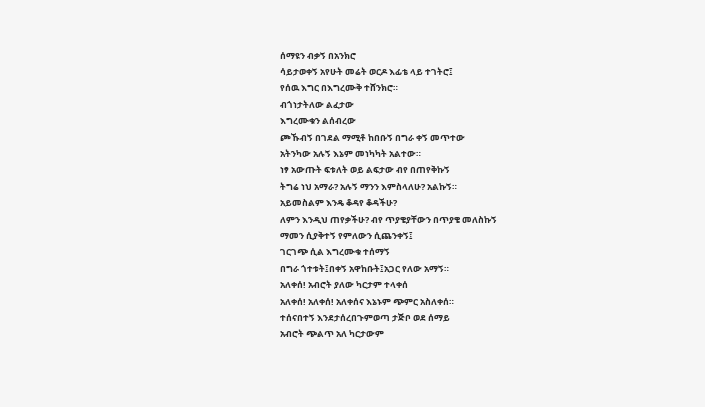ሰማዩን ብቃኝ በአንክሮ
ሳይታወቀኝ አየሁት መሬት ወርዶ እፊቴ ላይ ተገትሮ፤
የሰዉ እግር በእግረሙቅ ተሸንክሮ።
ብጎነታትለው ልፈታው
እግረሙቁን ልሰብረው
ጮኹብኝ በገደል ማሚቶ ከበቡኝ በግራ ቀኝ መጥተው
አትንካው አሉኝ እኔም መነካካት አልተው።
ነፃ አውጡት ፍቱለት ወይ ልፍታው ብየ በጠየቅኩኝ
ትግሬ ነህ አማራ? አሉኝ ማንን እምስላለሁ? አልኩኝ።
አይመስልም እንዴ ቆዳየ ቆዳችሁ?
ለምን እንዲህ ጠየቃችሁ? ብየ ጥያቄያቸውን በጥያቄ መለስኩኝ
ማመን ሲያቅተኝ የምለውን ሲጨንቀኝ፤
ገርገጭ ሲል እግረሙቁ ተሰማኝ
በግራ ጎተቱት፤በቀኝ አዋከቡት፤አጋር የለው አማኝ።
አለቀሰ! አብሮት ያለው ካርታም ተላቀሰ
አለቀሰ! አለቀሰ! አለቀሰና እኔኑም ጭምር አስለቀሰ።
ተሰናበተኝ እንደታሰረበጉምወጣ ታጅቦ ወደ ሰማይ
አብሮት ጭልጥ አለ ካርታውም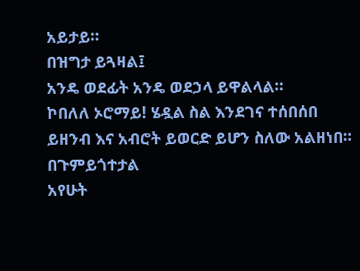አይታይ።
በዝግታ ይጓዛል፤
አንዴ ወደፊት አንዴ ወደኃላ ይዋልላል።
ኮበለለ ኦሮማይ! ሄዷል ስል እንደገና ተሰበሰበ
ይዘንብ እና አብሮት ይወርድ ይሆን ስለው አልዘነበ።
በጉምይጎተታል
አየሁት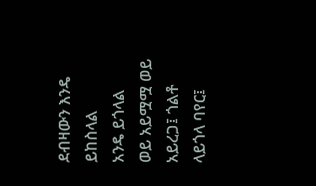ደብዛውን እንዴ ይከስላል
አንዴ ይጎላል
ወይ አይሟሟ ወይ አይረጋ፤ ጎልቶ ላይጎላ ባየር፤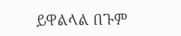ይዋልላል በጉም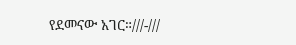የደመናው አገር።///-///